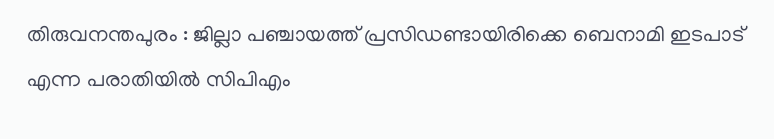തിരുവനന്തപുരം : ജില്ലാ പഞ്ചായത്ത് പ്രസിഡണ്ടായിരിക്കെ ബെനാമി ഇടപാട് എന്ന പരാതിയിൽ സിപിഎം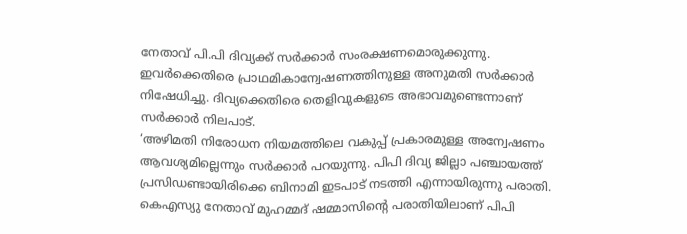നേതാവ് പി.പി ദിവ്യക്ക് സർക്കാർ സംരക്ഷണമൊരുക്കുന്നു. ഇവർക്കെതിരെ പ്രാഥമികാന്വേഷണത്തിനുള്ള അനുമതി സർക്കാർ നിഷേധിച്ചു. ദിവ്യക്കെതിരെ തെളിവുകളുടെ അഭാവമുണ്ടെന്നാണ് സർക്കാർ നിലപാട്.
‘അഴിമതി നിരോധന നിയമത്തിലെ വകുപ്പ് പ്രകാരമുള്ള അന്വേഷണം ആവശ്യമില്ലെന്നും സർക്കാർ പറയുന്നു. പിപി ദിവ്യ ജില്ലാ പഞ്ചായത്ത് പ്രസിഡണ്ടായിരിക്കെ ബിനാമി ഇടപാട് നടത്തി എന്നായിരുന്നു പരാതി. കെഎസ്യു നേതാവ് മുഹമ്മദ് ഷമ്മാസിന്റെ പരാതിയിലാണ് പിപി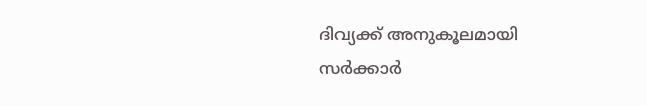ദിവ്യക്ക് അനുകൂലമായി സർക്കാർ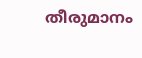തീരുമാനം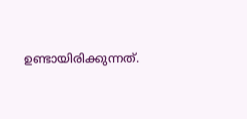ഉണ്ടായിരിക്കുന്നത്.